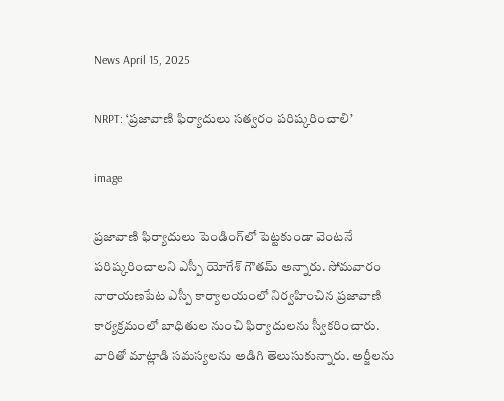News April 15, 2025

NRPT: ‘ప్రజావాణి ఫిర్యాదులు సత్వరం పరిష్కరించాలి’

image

ప్రజావాణి ఫిర్యాదులు పెండింగ్‌లో పెట్టకుండా వెంటనే పరిష్కరించాలని ఎస్పీ యోగేశ్ గౌతమ్ అన్నారు. సోమవారం నారాయణపేట ఎస్పీ కార్యాలయంలో నిర్వహించిన ప్రజావాణి కార్యక్రమంలో బాధితుల నుంచి ఫిర్యాదులను స్వీకరించారు. వారితో మాట్లాడి సమస్యలను అడిగి తెలుసుకున్నారు. అర్జీలను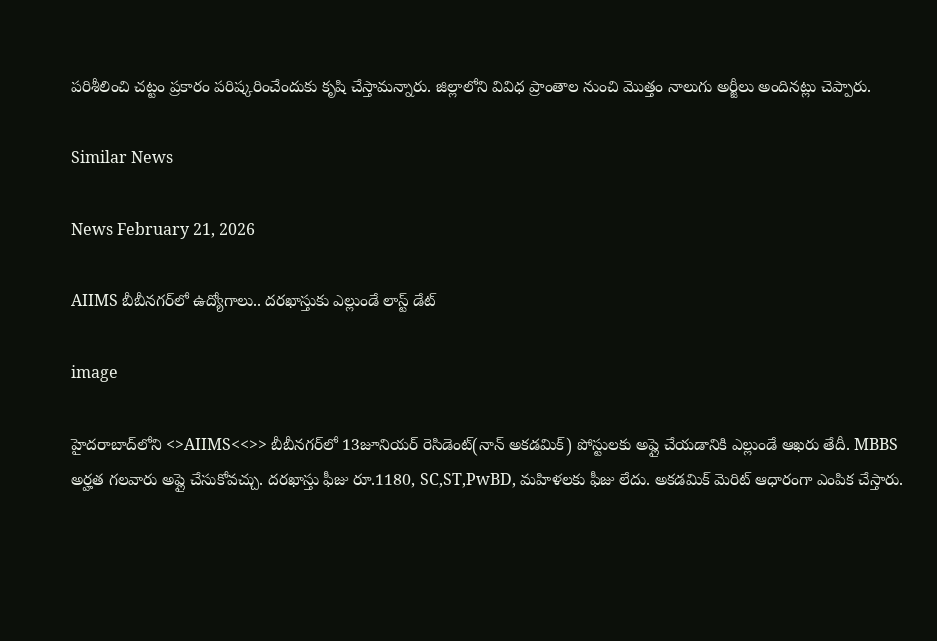పరిశీలించి చట్టం ప్రకారం పరిష్కరించేందుకు కృషి చేస్తామన్నారు. జిల్లాలోని వివిధ ప్రాంతాల నుంచి మొత్తం నాలుగు అర్జీలు అందినట్లు చెప్పారు.

Similar News

News February 21, 2026

AIIMS బీబీనగర్‌లో ఉద్యోగాలు.. దరఖాస్తుకు ఎల్లుండే లాస్ట్ డేట్

image

హైదరాబాద్‌లోని <>AIIMS<<>> బీబీనగర్‌లో 13జూనియర్ రెసిడెంట్(నాన్ అకడమిక్) పోస్టులకు అప్లై చేయడానికి ఎల్లుండే ఆఖరు తేదీ. MBBS అర్హత గలవారు అప్లై చేసుకోవచ్చు. దరఖాస్తు ఫీజు రూ.1180, SC,ST,PwBD, మహిళలకు ఫీజు లేదు. అకడమిక్ మెరిట్ ఆధారంగా ఎంపిక చేస్తారు.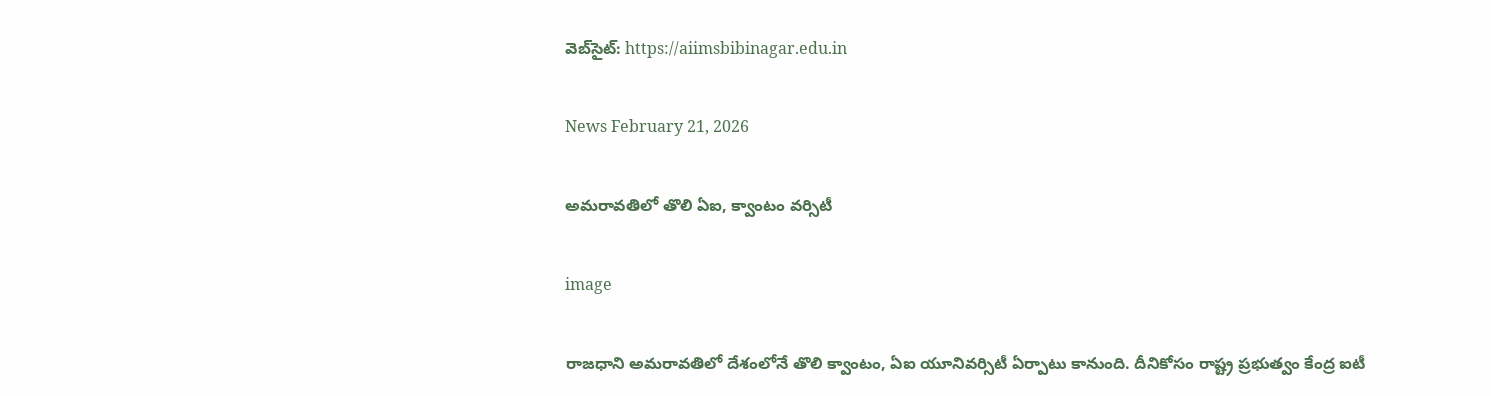వెబ్‌సైట్: https://aiimsbibinagar.edu.in

News February 21, 2026

అమరావతిలో తొలి ఏఐ, క్వాంటం వర్సిటీ

image

రాజధాని అమరావతిలో దేశంలోనే తొలి క్వాంటం, ఏఐ యూనివర్సిటీ ఏర్పాటు కానుంది. దీనికోసం రాష్ట్ర ప్రభుత్వం కేంద్ర ఐటీ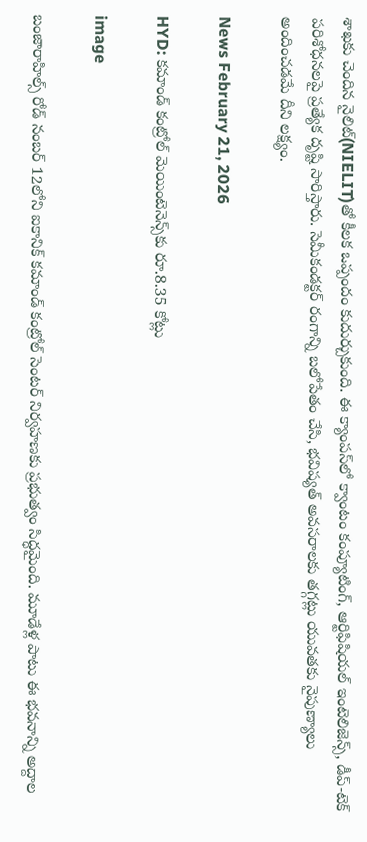శాఖకు చెందిన నైలిట్(NIELIT)తో కీలక ఒప్పందం కుదుర్చుకుంది. ఈ క్యాంపస్‌లో క్వాంటం కంప్యూటింగ్, ఆర్టిఫిషియల్ ఇంటెలిజెన్స్, డీప్-టెక్ పరిశోధనలపై ప్రత్యేక దృష్టి సారిస్తారు. సెమీకండక్టర్ రంగాన్ని బలోపేతం చేసి, భవిష్యత్ అవసరాలకు తగ్గట్లు యువతకు నైపుణ్యాలు అందించడమే దీని లక్ష్యం.

News February 21, 2026

HYD: కమాండ్ కంట్రోల్ మెయింటెనెన్స్‌కు రూ.8.35 కోట్లు

image

బంజారాహిల్స్ రోడ్ నంబర్ 12లోని ఐకానిక్ కమాండ్ కంట్రోల్ సెంటర్ నిర్వహణకు ప్రభుత్వం సిద్ధమైంది. మూడేళ్ల పాటు ఈ భవనాన్ని అద్దాల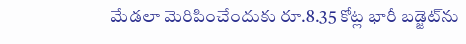మేడలా మెరిపించేందుకు రూ.8.35 కోట్ల భారీ బడ్జెట్‌ను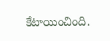కేటాయించింది.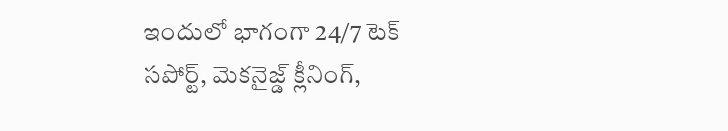ఇందులో భాగంగా 24/7 టెక్ సపోర్ట్, మెకనైజ్డ్ క్లీనింగ్,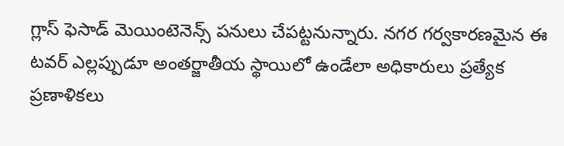గ్లాస్ ఫెసాడ్ మెయింటెనెన్స్ పనులు చేపట్టనున్నారు. నగర గర్వకారణమైన ఈ టవర్ ఎల్లప్పుడూ అంతర్జాతీయ స్థాయిలో ఉండేలా అధికారులు ప్రత్యేక ప్రణాళికలు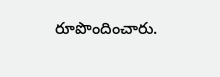రూపొందించారు.